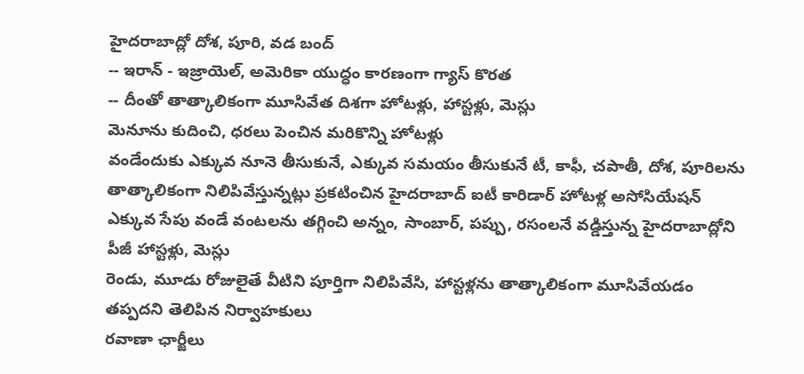హైదరాబాద్లో దోశ, పూరి, వడ బంద్
-- ఇరాన్ - ఇజ్రాయెల్, అమెరికా యుద్ధం కారణంగా గ్యాస్ కొరత
-- దీంతో తాత్కాలికంగా మూసివేత దిశగా హోటళ్లు, హాస్టళ్లు, మెస్లు
మెనూను కుదించి, ధరలు పెంచిన మరికొన్ని హోటళ్లు
వండేందుకు ఎక్కువ నూనె తీసుకునే, ఎక్కువ సమయం తీసుకునే టీ, కాఫీ, చపాతీ, దోశ, పూరిలను తాత్కాలికంగా నిలిపివేస్తున్నట్లు ప్రకటించిన హైదరాబాద్ ఐటీ కారిడార్ హోటళ్ల అసోసియేషన్
ఎక్కువ సేపు వండే వంటలను తగ్గించి అన్నం, సాంబార్, పప్పు, రసంలనే వడ్డిస్తున్న హైదరాబాద్లోని పీజీ హాస్టళ్లు, మెస్లు
రెండు, మూడు రోజులైతే వీటిని పూర్తిగా నిలిపివేసి, హాస్టళ్లను తాత్కాలికంగా మూసివేయడం తప్పదని తెలిపిన నిర్వాహకులు
రవాణా ఛార్జీలు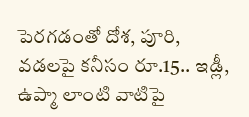పెరగడంతో దోశ, పూరి, వడలపై కనీసం రూ.15.. ఇడ్లీ, ఉప్మా లాంటి వాటిపై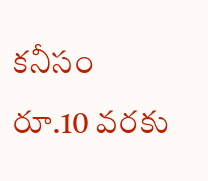కనీసం రూ.10 వరకు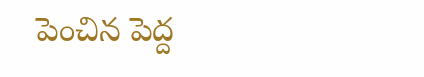పెంచిన పెద్ద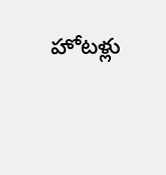హోటళ్లు